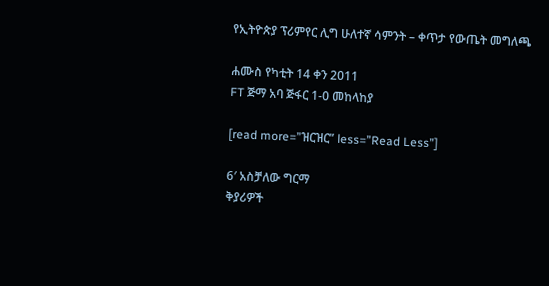የኢትዮጵያ ፕሪምየር ሊግ ሁለተኛ ሳምንት – ቀጥታ የውጤት መግለጫ

ሐሙስ የካቲት 14 ቀን 2011
FT ጅማ አባ ጅፋር 1-0 መከላከያ

[read more=”ዝርዝር” less=”Read Less”]

6′ አስቻለው ግርማ
ቅያሪዎች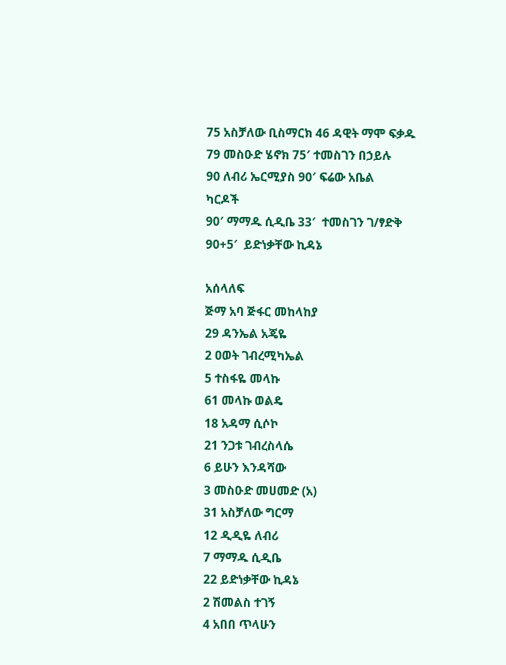75 አስቻለው ቢስማርክ 46 ዳዊት ማሞ ፍቃዱ
79 መስዑድ ሄኖክ 75′ ተመስገን በኃይሉ
90 ለብሪ ኤርሚያስ 90′ ፍሬው አቤል
ካርዶች
90′ ማማዱ ሲዲቤ 33′  ተመስገን ገ/ፃድቅ
90+5′  ይድነቃቸው ኪዳኔ

አሰላለፍ
ጅማ አባ ጅፋር መከላከያ
29 ዳንኤል አጄዬ
2 ዐወት ገብረሚካኤል
5 ተስፋዬ መላኩ
61 መላኩ ወልዴ
18 አዳማ ሲሶኮ
21 ንጋቱ ገብረስላሴ
6 ይሁን እንዳሻው
3 መስዑድ መሀመድ (አ)
31 አስቻለው ግርማ
12 ዲዲዬ ለብሪ
7 ማማዱ ሲዲቤ
22 ይድነቃቸው ኪዳኔ
2 ሽመልስ ተገኝ
4 አበበ ጥላሁን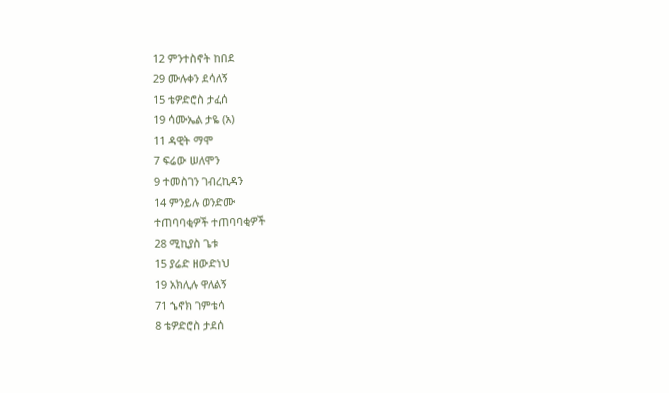12 ምንተስኖት ከበደ
29 ሙሉቀን ደሳለኝ
15 ቴዎድሮስ ታፈሰ
19 ሳሙኤል ታዬ (አ)
11 ዳዊት ማሞ
7 ፍሬው ሠለሞን
9 ተመስገን ገብረኪዳን
14 ምንይሉ ወንድሙ
ተጠባባቂዎች ተጠባባቂዎች
28 ሚኪያስ ጌቱ
15 ያሬድ ዘውድነህ
19 አክሊሉ ዋለልኝ
71 ኄኖክ ገምቴሳ
8 ቴዎድሮስ ታደሰ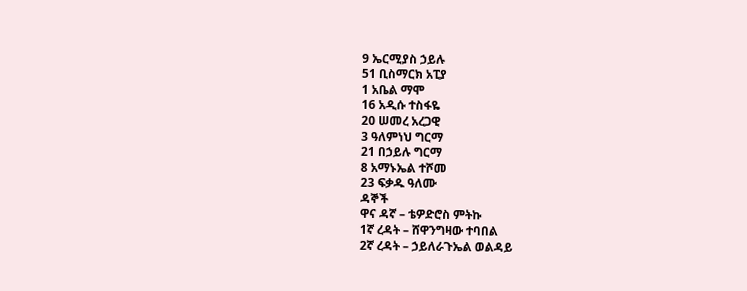9 ኤርሚያስ ኃይሉ
51 ቢስማርክ አፒያ
1 አቤል ማሞ
16 አዲሱ ተስፋዬ
20 ሠመረ አረጋዊ
3 ዓለምነህ ግርማ
21 በኃይሉ ግርማ
8 አማኑኤል ተሾመ
23 ፍቃዱ ዓለሙ
ዳኞች
ዋና ዳኛ – ቴዎድሮስ ምትኩ
1ኛ ረዳት – ሸዋንግዛው ተባበል
2ኛ ረዳት – ኃይለራጉኤል ወልዳይ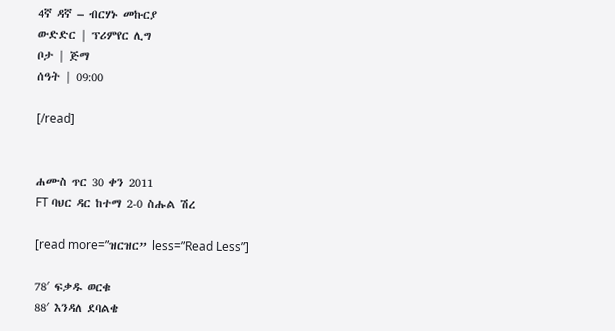4ኛ ዳኛ – ብርሃኑ መኩርያ
ውድድር | ፕሪምየር ሊግ
ቦታ | ጅማ
ሰዓት | 09:00

[/read]


ሐሙስ ጥር 30 ቀን 2011
FT ባህር ዳር ከተማ 2-0 ስሑል ሽረ

[read more=”ዝርዝር” less=”Read Less”]

78′ ፍቃዱ ወርቁ
88′ እንዳለ ደባልቄ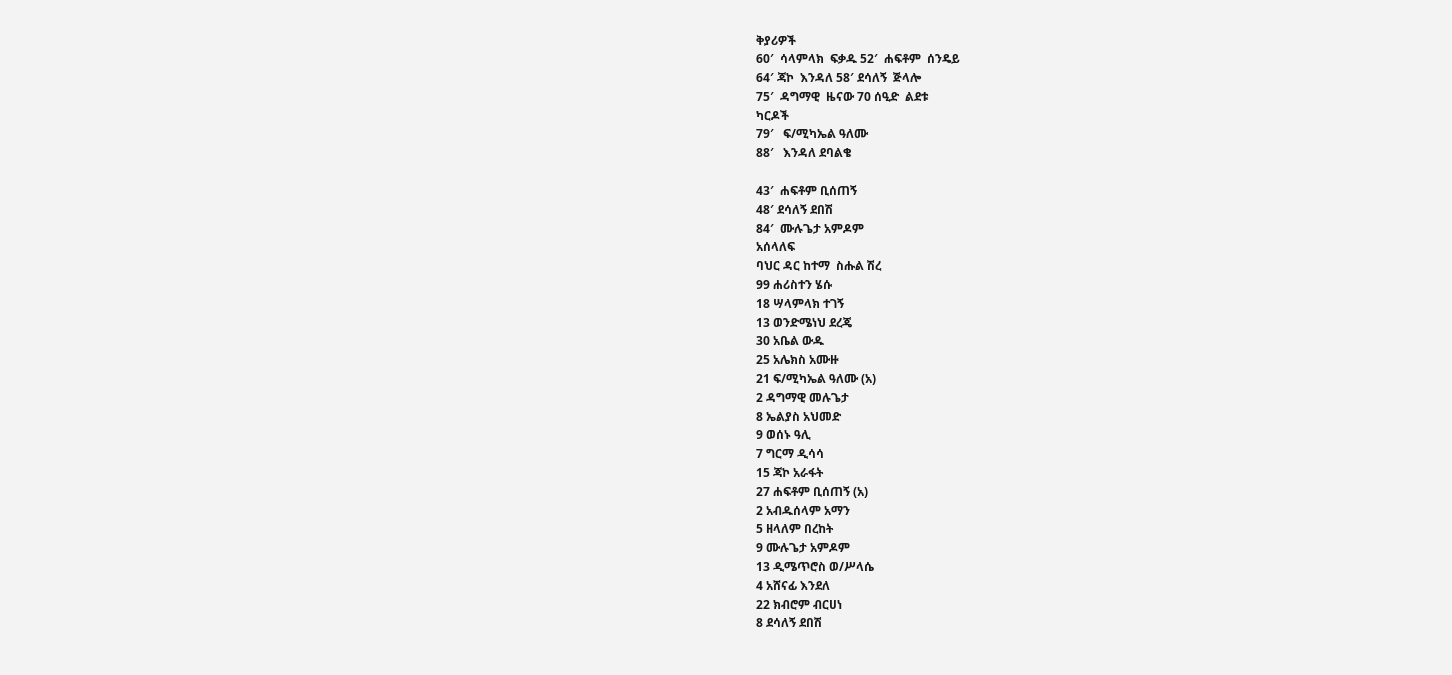ቅያሪዎች
60′  ሳላምላክ  ፍቃዱ 52′  ሐፍቶም  ሰንዴይ
64′ ጃኮ  እንዳለ 58′ ደሳለኝ  ጅላሎ
75′  ዳግማዊ  ዜናው 70 ሰዒድ  ልደቱ
ካርዶች
79′   ፍ/ሚካኤል ዓለሙ
88′   እንዳለ ደባልቄ

43′  ሐፍቶም ቢሰጠኝ
48′ ደሳለኝ ደበሽ
84′  ሙሉጌታ አምዶም
አሰላለፍ
ባህር ዳር ከተማ  ስሑል ሽረ
99 ሐሪስተን ሄሱ
18 ሣላምላክ ተገኝ
13 ወንድሜነህ ደረጄ
30 አቤል ውዱ
25 አሌክስ አሙዙ
21 ፍ/ሚካኤል ዓለሙ (አ)
2 ዳግማዊ መሉጌታ
8 ኤልያስ አህመድ
9 ወሰኑ ዓሊ
7 ግርማ ዲሳሳ
15 ጃኮ አራፋት
27 ሐፍቶም ቢሰጠኝ (አ)
2 አብዱሰላም አማን
5 ዘላለም በረከት
9 ሙሉጌታ አምዶም
13 ዲሜጥሮስ ወ/ሥላሴ
4 አሸናፊ እንደለ
22 ክብሮም ብርሀነ
8 ደሳለኝ ደበሽ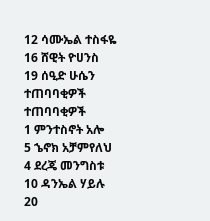12 ሳሙኤል ተስፋዬ
16 ሸዊት ዮሀንስ
19 ሰዒድ ሁሴን
ተጠባባቂዎች ተጠባባቂዎች
1 ምንተስኖት አሎ
5 ኄኖክ አቻምየለህ
4 ደረጄ መንግስቱ
10 ዳንኤል ሃይሉ
20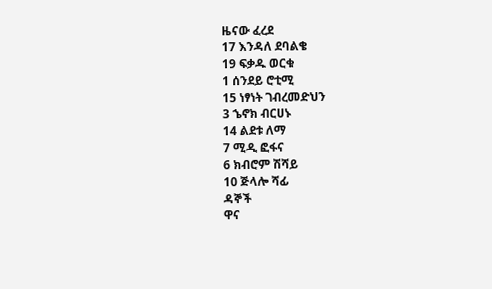ዜናው ፈረደ
17 እንዳለ ደባልቄ
19 ፍቃዱ ወርቁ
1 ሰንደይ ሮቲሚ
15 ነፃነት ገብረመድህን
3 ኄኖክ ብርሀኑ
14 ልደቱ ለማ
7 ሚዲ ፎፋና
6 ክብሮም ሽሻይ
10 ጅላሎ ሻፊ
ዳኞች
ዋና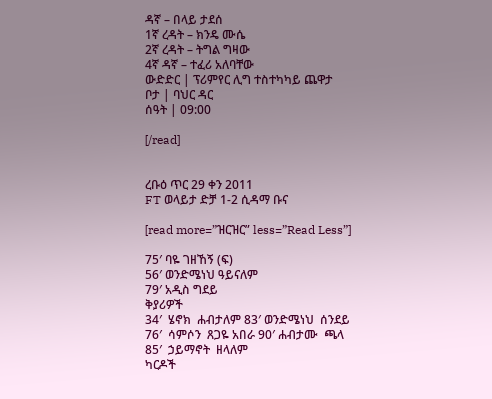ዳኛ – በላይ ታደሰ
1ኛ ረዳት – ክንዴ ሙሴ
2ኛ ረዳት – ትግል ግዛው
4ኛ ዳኛ – ተፈሪ አለባቸው
ውድድር | ፕሪምየር ሊግ ተስተካካይ ጨዋታ
ቦታ | ባህር ዳር
ሰዓት | 09:00

[/read]


ረቡዕ ጥር 29 ቀን 2011
FT ወላይታ ድቻ 1-2 ሲዳማ ቡና

[read more=”ዝርዝር” less=”Read Less”]

75′ ባዬ ገዘኸኝ (ፍ)
56′ ወንድሜነህ ዓይናለም
79′ አዲስ ግደይ
ቅያሪዎች
34′  ሄኖክ  ሐብታለም 83′ ወንድሜነህ  ሰንደይ
76′  ሳምሶን  ጸጋዬ አበራ 90′ ሐብታሙ  ጫላ
85′  ኃይማኖት  ዘላለም
ካርዶች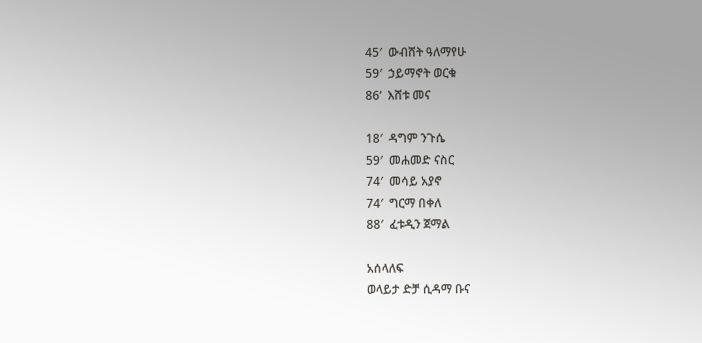45′  ውብሸት ዓለማየሁ
59′  ኃይማኖት ወርቁ
86‘  እሸቱ መና

18′  ዳግም ንጉሴ
59′  መሐመድ ናስር
74′  መሳይ አያኖ
74′  ግርማ በቀለ
88′  ፈቱዲን ጀማል

አሰላለፍ
ወላይታ ድቻ ሲዳማ ቡና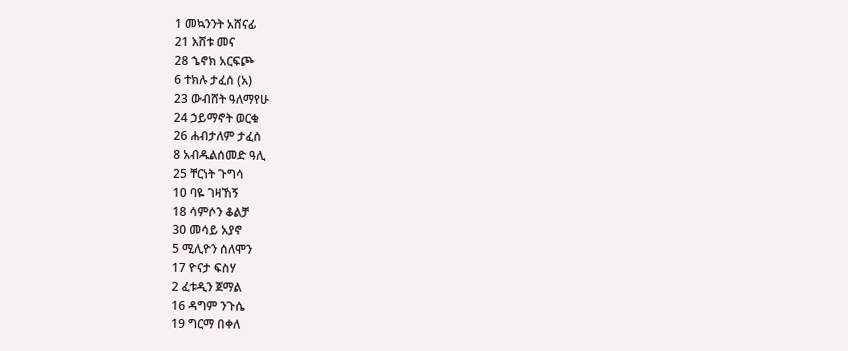1 መኳንንት አሸናፊ
21 እሸቱ መና
28 ኄኖክ አርፍጮ
6 ተክሉ ታፈሰ (አ)
23 ውብሸት ዓለማየሁ
24 ኃይማኖት ወርቁ
26 ሐብታለም ታፈሰ
8 አብዱልሰመድ ዓሊ
25 ቸርነት ጉግሳ
10 ባዬ ገዛኸኝ
18 ሳምሶን ቆልቻ
30 መሳይ አያኖ
5 ሚሊዮን ሰለሞን
17 ዮናታ ፍስሃ
2 ፈቱዲን ጀማል
16 ዳግም ንጉሴ
19 ግርማ በቀለ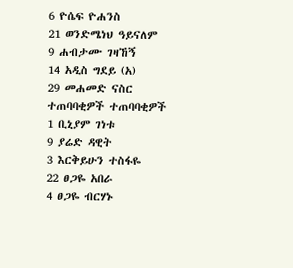6 ዮሴፍ ዮሐንስ
21 ወንድሜነህ ዓይናለም
9 ሐብታሙ ገዛኸኝ
14 አዲስ ግደይ (አ)
29 መሐመድ ናስር
ተጠባባቂዎች ተጠባባቂዎች
1 ቢኒያም ገነቱ
9 ያሬድ ዳዊት
3 እርቅይሁን ተስፋዬ
22 ፀጋዬ አበራ
4 ፀጋዬ ብርሃኑ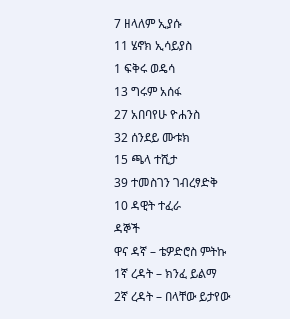7 ዘላለም ኢያሱ
11 ሄኖክ ኢሳይያስ
1 ፍቅሩ ወዴሳ
13 ግሩም አሰፋ
27 አበባየሁ ዮሐንስ
32 ሰንደይ ሙቱክ
15 ጫላ ተሺታ
39 ተመስገን ገብረፃድቅ
10 ዳዊት ተፈራ
ዳኞች
ዋና ዳኛ – ቴዎድሮስ ምትኩ
1ኛ ረዳት – ክንፈ ይልማ
2ኛ ረዳት – በላቸው ይታየው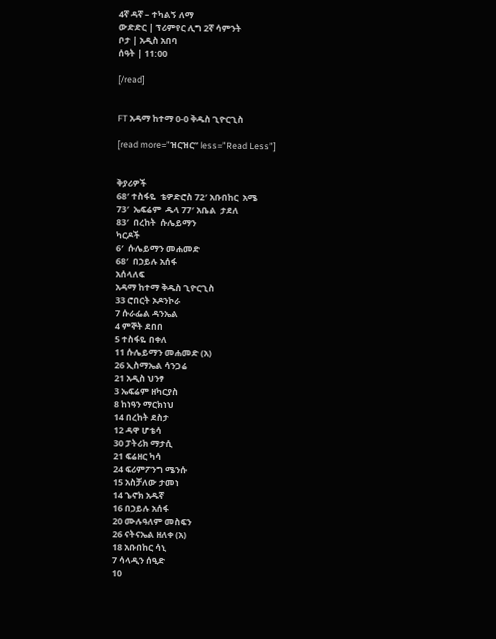4ኛ ዳኛ – ተካልኝ ለማ
ውድድር | ፕሪምየር ሊግ 2ኛ ሳምንት
ቦታ | አዲስ አበባ
ሰዓት | 11:00

[/read]


FT አዳማ ከተማ 0-0 ቅዱስ ጊዮርጊስ

[read more=”ዝርዝር” less=”Read Less”]


ቅያሪዎች
68′ ተስፋዬ  ቴዎድሮስ 72′ አቡበከር  አሜ
73′  ኤፍሬም  ዱላ 77′ አቤል  ታደለ
83′  በረከት  ሱሌይማን
ካርዶች
6′  ሱሌይማን መሐመድ
68′  በኃይሉ አሰፋ
አሰላለፍ
አዳማ ከተማ ቅዱስ ጊዮርጊስ
33 ሮበርት ኦዶንኮራ
7 ሱራፌል ዳንኤል
4 ምኞት ደበበ
5 ተስፋዬ በቀለ
11 ሱሌይማን መሐመድ (አ)
26 ኢስማኤል ሳንጋሬ
21 አዲስ ህንፃ
3 ኤፍሬም ዘካርያስ
8 ከነዓን ማርክነህ
14 በረከት ደስታ
12 ዳዋ ሆቴሳ
30 ፓትሪክ ማታሲ
21 ፍሬዘር ካሳ
24 ፍሪምፖንግ ሜንሱ
15 አስቻለው ታመነ
14 ኄኖክ አዱኛ
16 በኃይሉ አሰፋ
20 ሙሉዓለም መስፍን
26 ናትናኤል ዘለቀ (አ)
18 አቡበከር ሳኒ
7 ሳላዲን ሰዒድ
10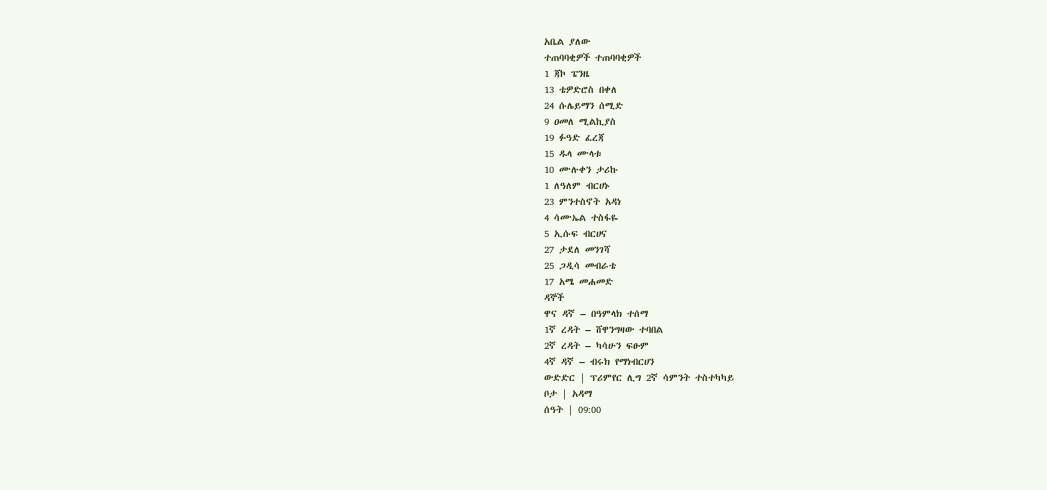አቤል ያለው
ተጠባባቂዎች ተጠባባቂዎች
1 ጃኮ ፔንዜ
13 ቴዎድሮስ በቀለ
24 ሱሌይማን ሰሚድ
9 ዐመለ ሚልኪያስ
19 ፉዓድ ፈረጃ
15 ዱላ ሙላቱ
10 ሙሉቀን ታሪኩ
1 ለዓለም ብርሀኑ
23 ምንተስኖት አዳነ
4 ሳሙኤል ተስፋዬ
5 ኢሱፍ ብርሀና
27 ታደለ መንገሻ
25 ጋዲሳ መብራቴ
17 አሜ መሐመድ
ዳኞች
ዋና ዳኛ – በዓምላክ ተሰማ
1ኛ ረዳት – ሸዋንግዛው ተባበል
2ኛ ረዳት – ካሳሁን ፍፁም
4ኛ ዳኛ – ብሩክ የማነብርሀን
ውድድር | ፕሪምየር ሊግ 2ኛ ሳምንት ተስተካካይ
ቦታ | አዳማ
ሰዓት | 09:00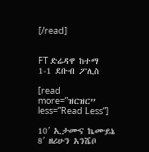[/read]


FT ድሬዳዋ ከተማ 1-1 ደቡብ ፖሊስ

[read more=”ዝርዝር” less=”Read Less”]

10′ ኢታሙና ኬሙይኔ
8′ ዘሪሁን አንሼቦ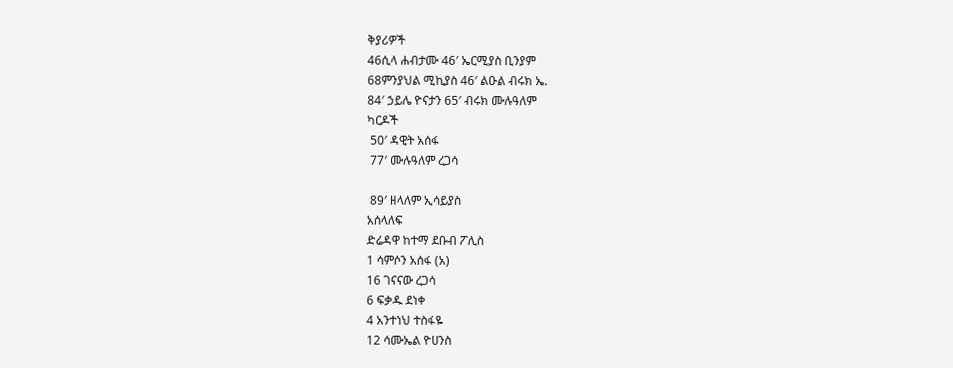ቅያሪዎች
46ሲላ ሐብታሙ 46′ ኤርሚያስ ቢንያም
68ምንያህል ሚኪያስ 46′ ልዑል ብሩክ ኤ.
84′ ኃይሌ ዮናታን 65′ ብሩክ ሙሉዓለም
ካርዶች
 50′ ዳዊት አሰፋ
 77′ ሙሉዓለም ረጋሳ

 89′ ዘላለም ኢሳይያስ
አሰላለፍ
ድሬዳዋ ከተማ ደቡብ ፖሊስ
1 ሳምሶን አሰፋ (አ)
16 ገናናው ረጋሳ
6 ፍቃዱ ደነቀ
4 አንተነህ ተስፋዬ
12 ሳሙኤል ዮሀንስ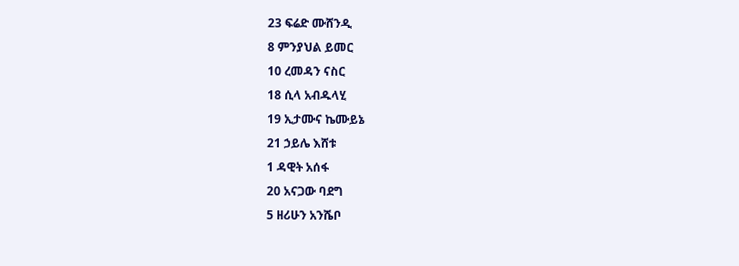23 ፍሬድ ሙሸንዲ
8 ምንያህል ይመር
10 ረመዳን ናስር
18 ሲላ አብዱላሂ
19 ኢታሙና ኬሙይኔ
21 ኃይሌ እሸቱ
1 ዳዊት አሰፋ
20 አናጋው ባደግ
5 ዘሪሁን አንሼቦ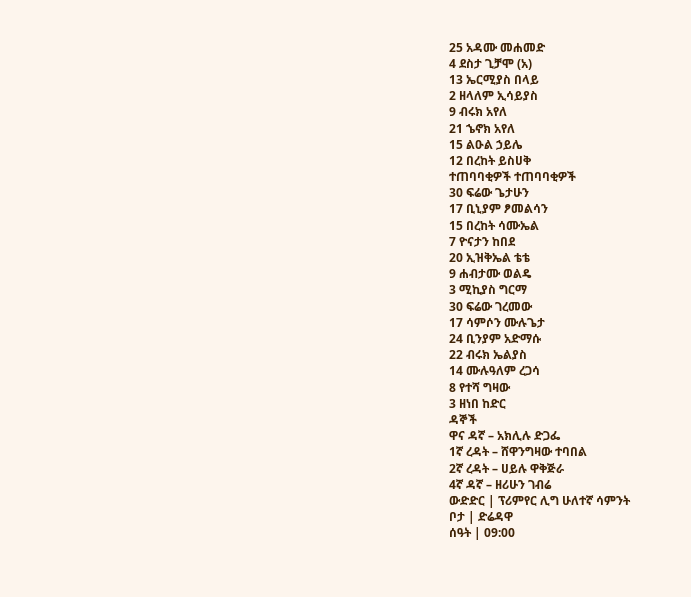25 አዳሙ መሐመድ
4 ደስታ ጊቻሞ (አ)
13 ኤርሚያስ በላይ
2 ዘላለም ኢሳይያስ
9 ብሩክ አየለ
21 ኄኖክ አየለ
15 ልዑል ኃይሌ
12 በረከት ይስሀቅ
ተጠባባቂዎች ተጠባባቂዎች
30 ፍሬው ጌታሁን
17 ቢኒያም ፆመልሳን
15 በረከት ሳሙኤል
7 ዮናታን ከበደ
20 ኢዝቅኤል ቴቴ
9 ሐብታሙ ወልዴ
3 ሚኪያስ ግርማ
30 ፍሬው ገረመው
17 ሳምሶን ሙሉጌታ
24 ቢንያም አድማሱ
22 ብሩክ ኤልያስ
14 ሙሉዓለም ረጋሳ
8 የተሻ ግዛው
3 ዘነበ ከድር
ዳኞች
ዋና ዳኛ – አክሊሉ ድጋፌ
1ኛ ረዳት – ሸዋንግዛው ተባበል
2ኛ ረዳት – ሀይሉ ዋቅጅራ
4ኛ ዳኛ – ዘሪሁን ገብሬ
ውድድር | ፕሪምየር ሊግ ሁለተኛ ሳምንት
ቦታ | ድሬዳዋ
ሰዓት | 09:00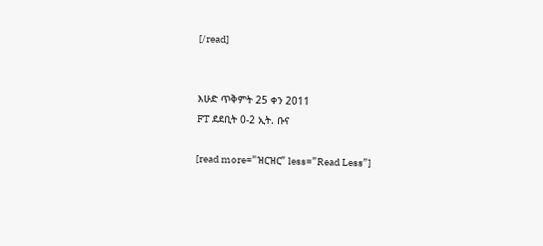[/read]


እሁድ ጥቅምት 25 ቀን 2011
FT ደደቢት 0-2 ኢት. ቡና

[read more=”ዝርዝር” less=”Read Less”]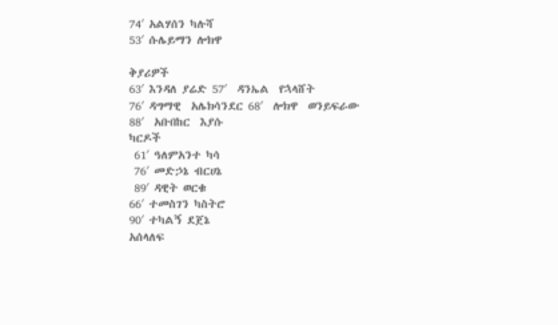74′ አልሃሰን ካሉሻ
53′ ሱሌይማን ሎክዋ

ቅያሪዎች
63′ እንዳለ ያሬድ 57′  ዳንኤል  የኋላሸት
76′ ዳግማዊ  አሌክሳንደር 68′  ሎክዋ  ወንይፍራው
88′  አቡበከር  እያሱ
ካርዶች
 61′ ዓለምአንተ ካሳ
 76′ መድኃኔ ብርሀኔ
 89′ ዳዊት ወርቁ
66′ ተመስገን ካስትሮ
90′ ተካልኝ ደጀኔ
አሰላለፍ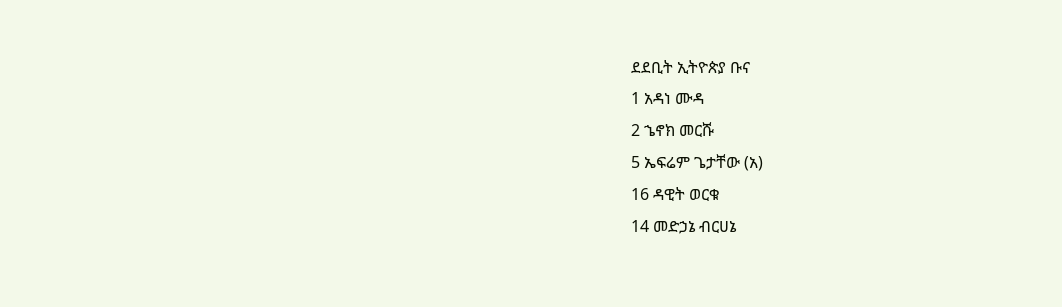ደደቢት ኢትዮጵያ ቡና
1 አዳነ ሙዳ
2 ኄኖክ መርሹ
5 ኤፍሬም ጌታቸው (አ)
16 ዳዊት ወርቁ
14 መድኃኔ ብርሀኔ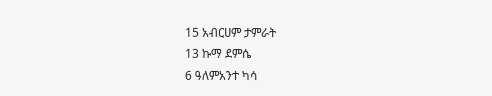15 አብርሀም ታምራት
13 ኩማ ደምሴ
6 ዓለምአንተ ካሳ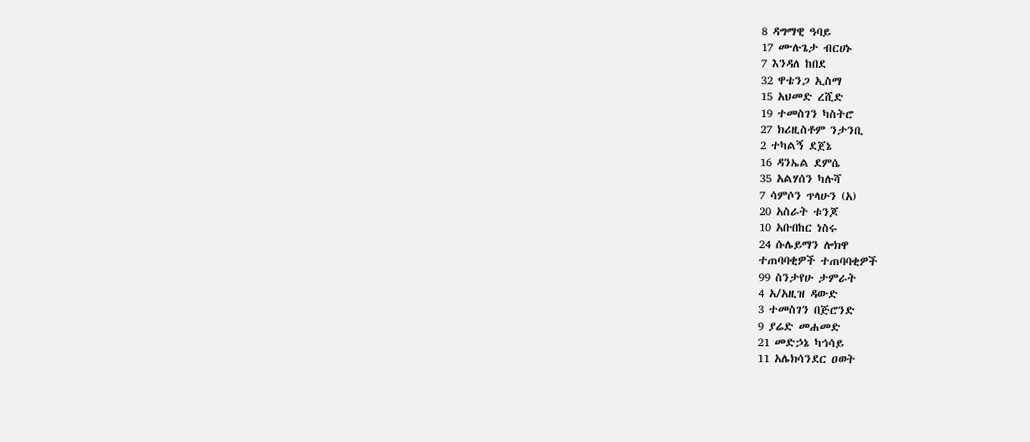8 ዳግማዊ ዓባይ
17 ሙሉጌታ ብርሀኑ
7 እንዳለ ከበደ
32 ዋቴንጋ ኢስማ
15 አህመድ ረሺድ
19 ተመስገን ካስትሮ
27 ክሪዚስቶም ንታንቢ
2 ተካልኝ ደጀኔ
16 ዳንኤል ደምሴ
35 አልሃሰን ካሉሻ
7 ሳምሶን ጥላሁን (አ)
20 አስራት ቱንጆ
10 አቡበከር ነስሩ
24 ሱሌይማን ሎክዋ
ተጠባባቂዎች ተጠባባቂዎች
99 ስንታየሁ ታምራት
4 አ/አዚዝ ዳውድ
3 ተመስገን በጅሮንድ
9 ያሬድ መሐመድ
21 መድኃኔ ካኅሳይ
11 አሌክሳንደር ዐወት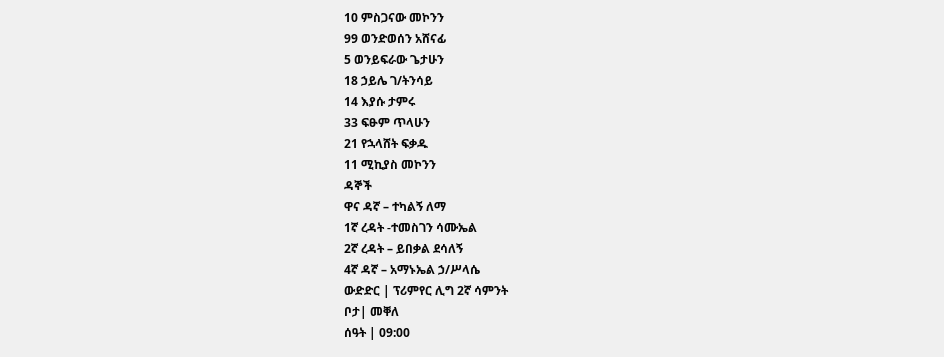10 ምስጋናው መኮንን
99 ወንድወሰን አሸናፊ
5 ወንይፍራው ጌታሁን
18 ኃይሌ ገ/ትንሳይ
14 እያሱ ታምሩ
33 ፍፁም ጥላሁን
21 የኋላሸት ፍቃዱ
11 ሚኪያስ መኮንን
ዳኞች
ዋና ዳኛ – ተካልኝ ለማ
1ኛ ረዳት -ተመስገን ሳሙኤል
2ኛ ረዳት – ይበቃል ደሳለኝ
4ኛ ዳኛ – አማኑኤል ኃ/ሥላሴ
ውድድር | ፕሪምየር ሊግ 2ኛ ሳምንት
ቦታ| መቐለ
ሰዓት | 09:00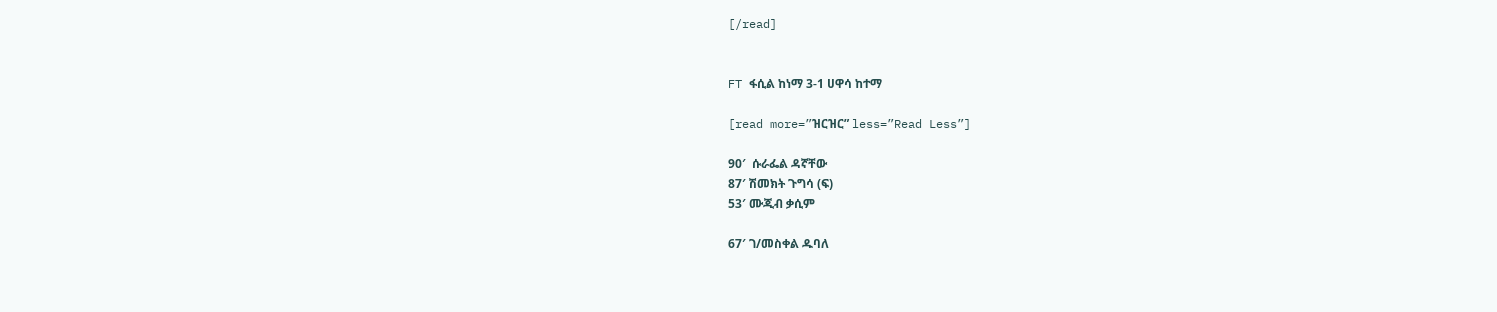[/read]


FT ፋሲል ከነማ 3-1 ሀዋሳ ከተማ

[read more=”ዝርዝር” less=”Read Less”]

90′  ሱራፌል ዳኛቸው
87′ ሽመክት ጉግሳ (ፍ)
53′ ሙጂብ ቃሲም

67′ ገ/መስቀል ዱባለ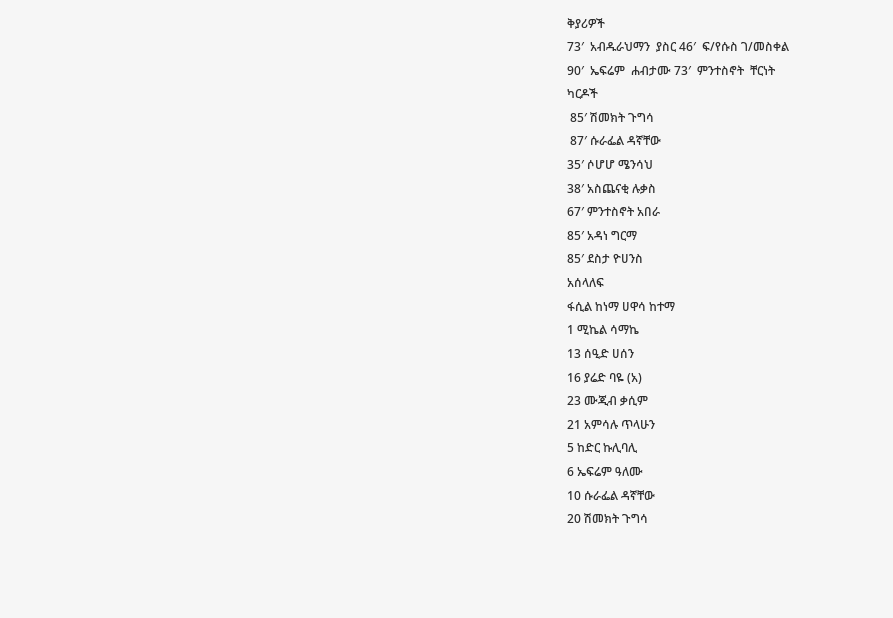ቅያሪዎች
73′  አብዱራህማን  ያስር 46′  ፍ/የሱስ ገ/መስቀል
90′  ኤፍሬም  ሐብታሙ 73′  ምንተስኖት  ቸርነት
ካርዶች
 85′ ሽመክት ጉግሳ
 87′ ሱራፌል ዳኛቸው
35′ ሶሆሆ ሜንሳህ
38′ አስጨናቂ ሉቃስ
67′ ምንተስኖት አበራ
85′ አዳነ ግርማ
85′ ደስታ ዮሀንስ
አሰላለፍ
ፋሲል ከነማ ሀዋሳ ከተማ
1 ሚኬል ሳማኬ
13 ሰዒድ ሀሰን
16 ያሬድ ባዬ (አ)
23 ሙጂብ ቃሲም
21 አምሳሉ ጥላሁን
5 ከድር ኩሊባሊ
6 ኤፍሬም ዓለሙ
10 ሱራፌል ዳኛቸው
20 ሽመክት ጉግሳ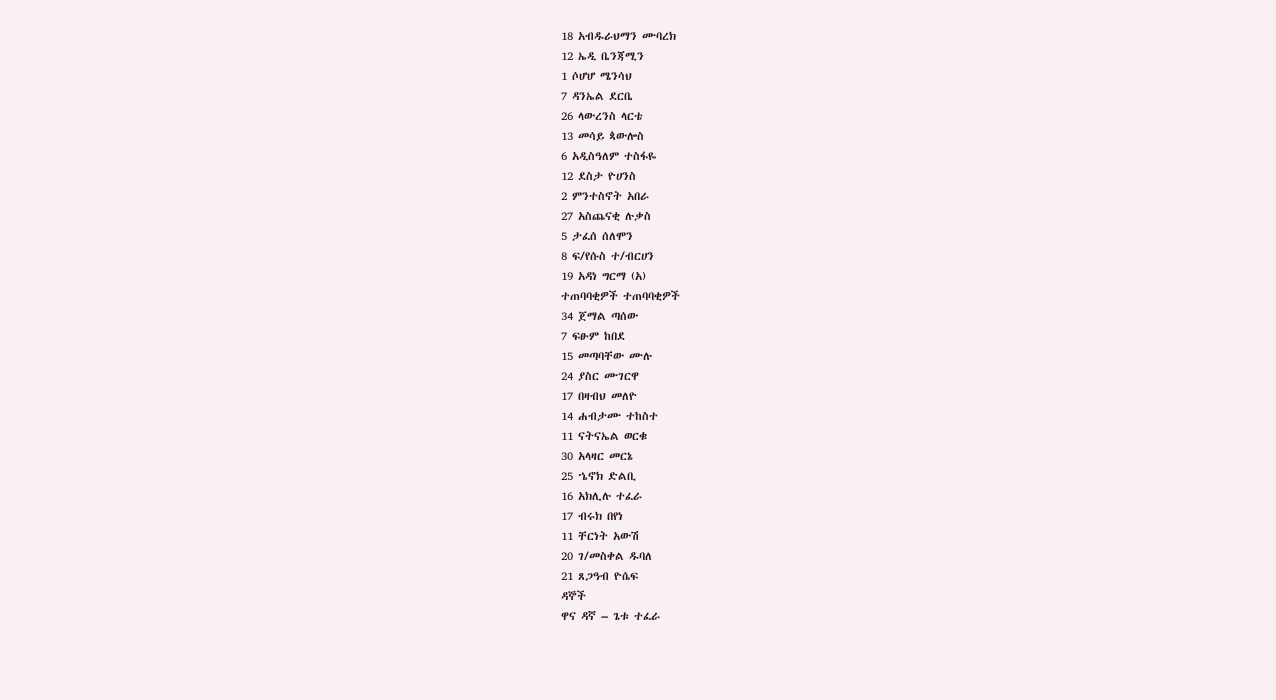18 አብዱራህማን ሙባረክ
12 ኤዲ ቤንጃሚን
1 ሶሆሆ ሜንሳህ
7 ዳንኤል ደርቤ
26 ላውረንስ ላርቴ
13 መሳይ ጳውሎስ
6 አዲስዓለም ተስፋዬ
12 ደስታ ዮሀንስ
2 ምንተስኖት አበራ
27 አስጨናቂ ሉቃስ
5 ታፈሰ ሰለሞን
8 ፍ/የሱስ ተ/ብርሀን
19 አዳነ ግርማ (አ)
ተጠባባቂዎች ተጠባባቂዎች
34 ጀማል ጣሰው
7 ፍፁም ከበደ
15 መጣባቸው ሙሉ
24 ያስር ሙገርዋ
17 በዛብህ መለዮ
14 ሐብታሙ ተከስተ
11 ናትናኤል ወርቁ
30 አላዛር መርኔ
25 ኄኖክ ድልቢ
16 አክሊሉ ተፈራ
17 ብሩክ በየነ
11 ቸርነት አውሽ
20 ገ/መስቀል ዱባለ
21 ጸጋዓብ ዮሴፍ
ዳኞች
ዋና ዳኛ – ጌቱ ተፈራ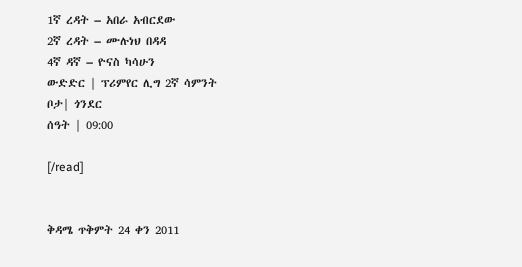1ኛ ረዳት – አበራ አብርደው
2ኛ ረዳት – ሙሉነህ በዳዳ
4ኛ ዳኛ – ዮናስ ካሳሁን
ውድድር | ፕሪምየር ሊግ 2ኛ ሳምንት
ቦታ| ጎንደር
ሰዓት | 09:00

[/read]


ቅዳሜ ጥቅምት 24 ቀን 2011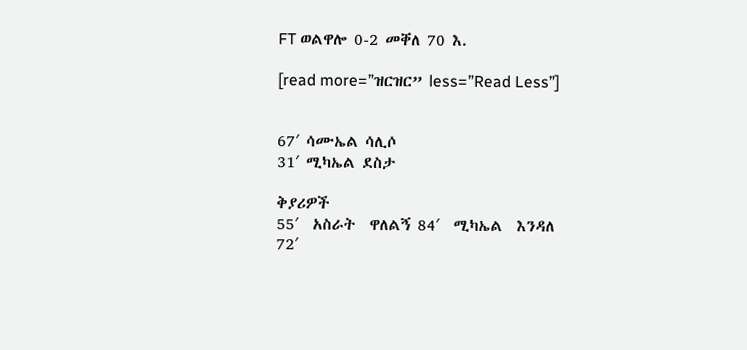FT ወልዋሎ 0-2 መቐለ 70 እ.

[read more=”ዝርዝር” less=”Read Less”]


67′ ሳሙኤል ሳሊሶ
31′ ሚካኤል ደስታ

ቅያሪዎች
55′  አስራት  ዋለልኝ 84′  ሚካኤል  እንዳለ
72′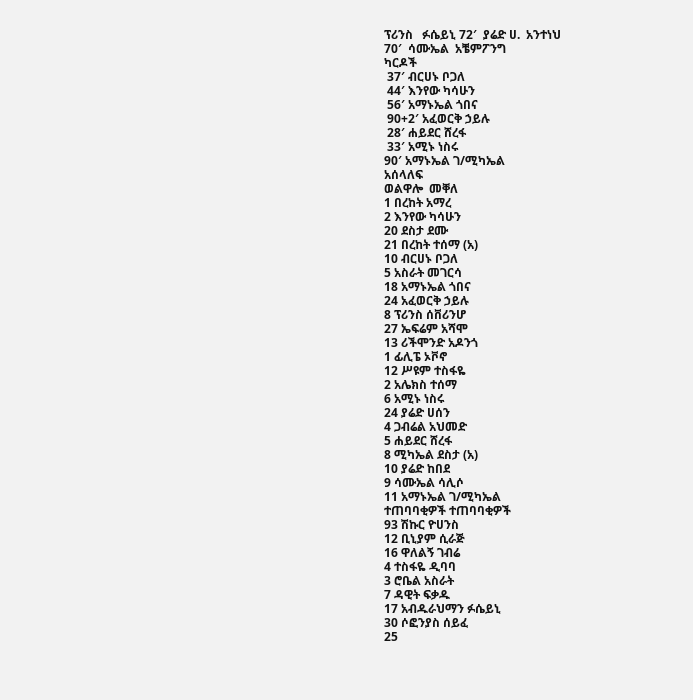ፕሪንስ   ፉሴይኒ 72′  ያሬድ ሀ.  አንተነህ
70′  ሳሙኤል  አቼምፖንግ
ካርዶች
 37′ ብርሀኑ ቦጋለ
 44′ እንየው ካሳሁን
 56′ አማኑኤል ጎበና
 90+2′ አፈወርቅ ኃይሉ
 28′ ሐይደር ሸረፋ
 33′ አሚኑ ነስሩ
90′ አማኑኤል ገ/ሚካኤል
አሰላለፍ
ወልዋሎ  መቐለ
1 በረከት አማረ
2 እንየው ካሳሁን
20 ደስታ ደሙ
21 በረከት ተሰማ (አ)
10 ብርሀኑ ቦጋለ
5 አስራት መገርሳ
18 አማኑኤል ጎበና
24 አፈወርቅ ኃይሉ
8 ፕሪንስ ሰቨሪንሆ
27 ኤፍሬም አሻሞ
13 ሪችሞንድ አዶንጎ
1 ፊሊፔ ኦቮኖ
12 ሥዩም ተስፋዬ
2 አሌክስ ተሰማ
6 አሚኑ ነስሩ
24 ያሬድ ሀሰን
4 ጋብሬል አህመድ
5 ሐይደር ሸረፋ
8 ሚካኤል ደስታ (አ)
10 ያሬድ ከበደ
9 ሳሙኤል ሳሊሶ
11 አማኑኤል ገ/ሚካኤል
ተጠባባቂዎች ተጠባባቂዎች
93 ሽኩር ዮሀንስ
12 ቢኒያም ሲራጅ
16 ዋለልኝ ገብሬ
4 ተስፋዬ ዲባባ
3 ሮቤል አስራት
7 ዳዊት ፍቃዱ
17 አብዱራህማን ፉሴይኒ
30 ሶፎንያስ ሰይፈ
25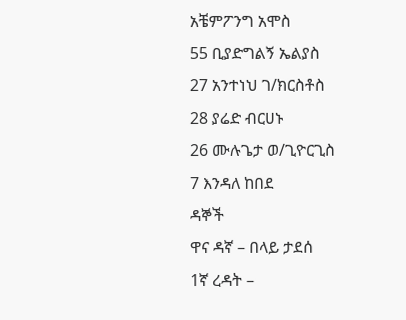አቼምፖንግ አሞስ
55 ቢያድግልኝ ኤልያስ
27 አንተነህ ገ/ክርስቶስ
28 ያሬድ ብርሀኑ
26 ሙሉጌታ ወ/ጊዮርጊስ
7 እንዳለ ከበደ
ዳኞች
ዋና ዳኛ – በላይ ታደሰ
1ኛ ረዳት –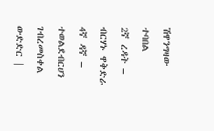ሽዋንግዛው ተባበል
2ኛ ረዳት – ብርሃኑ ዋቅድራ
4ኛ ዳኛ – ተወልደብርሀን ገብረመስቀል
ውድድር |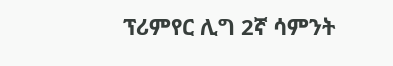ፕሪምየር ሊግ 2ኛ ሳምንት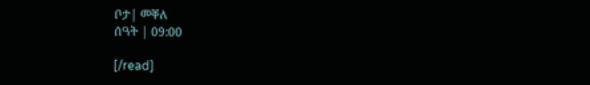ቦታ| መቐለ
ሰዓት | 09:00

[/read]